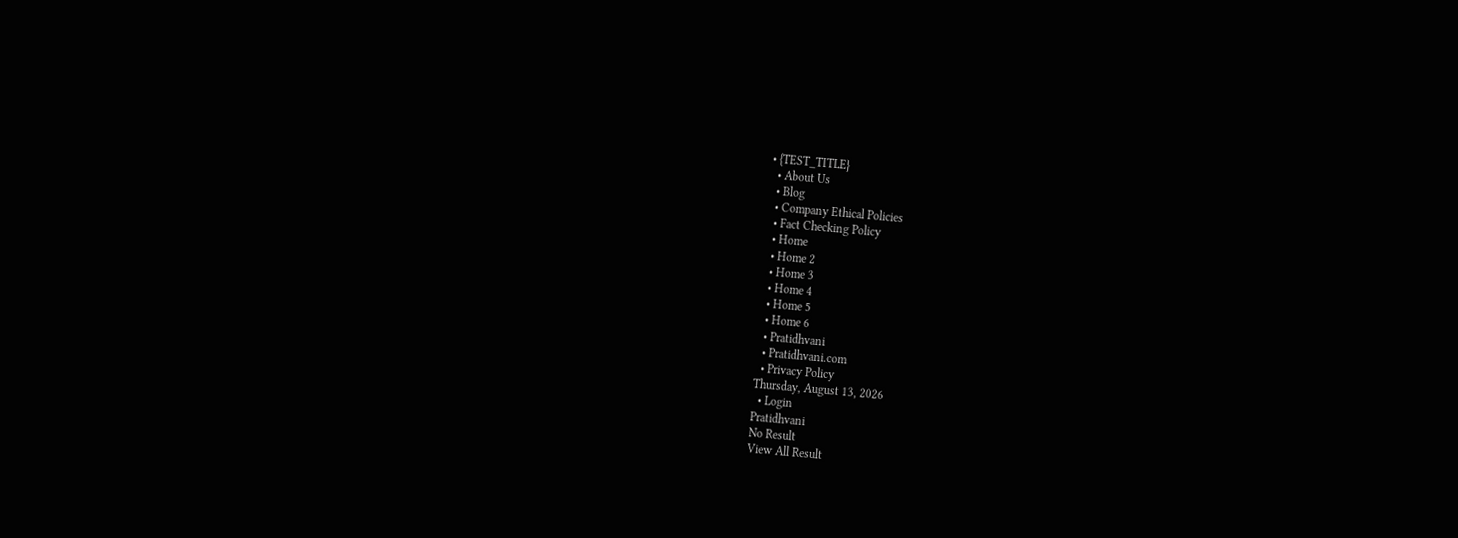• {TEST_TITLE}
  • About Us
  • Blog
  • Company Ethical Policies
  • Fact Checking Policy
  • Home
  • Home 2
  • Home 3
  • Home 4
  • Home 5
  • Home 6
  • Pratidhvani
  • Pratidhvani.com
  • Privacy Policy
Thursday, August 13, 2026
  • Login
Pratidhvani
No Result
View All Result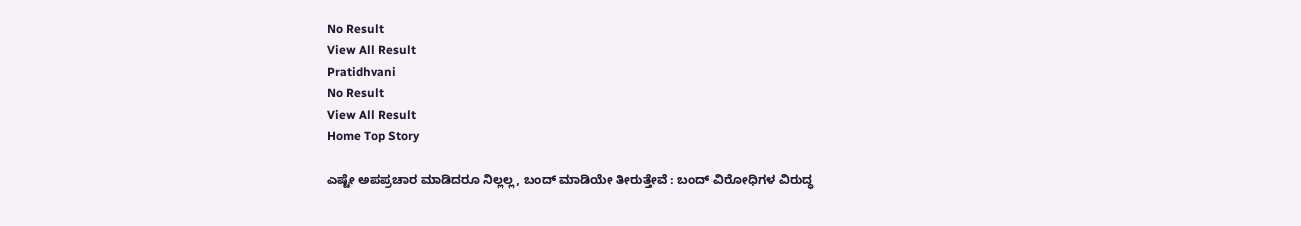No Result
View All Result
Pratidhvani
No Result
View All Result
Home Top Story

ಎಷ್ಟೇ ಅಪಪ್ರಚಾರ ಮಾಡಿದರೂ ನಿಲ್ಲಲ್ಲ, ಬಂದ್ ಮಾಡಿಯೇ ತೀರುತ್ತೇವೆ : ಬಂದ್‌ ವಿರೋಧಿಗಳ ವಿರುದ್ಧ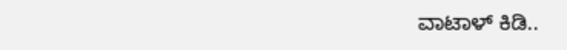ವಾಟಾಳ್‌ ಕಿಡಿ..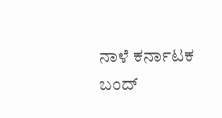ನಾಳೆ ಕರ್ನಾಟಕ ಬಂದ್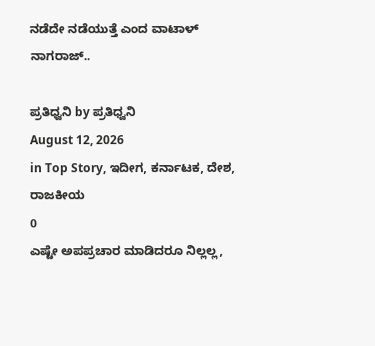ನಡೆದೇ ನಡೆಯುತ್ತೆ ಎಂದ ವಾಟಾಳ್ ನಾಗರಾಜ್..

ಪ್ರತಿಧ್ವನಿ by ಪ್ರತಿಧ್ವನಿ
August 12, 2026
in Top Story, ಇದೀಗ, ಕರ್ನಾಟಕ, ದೇಶ, ರಾಜಕೀಯ
0
ಎಷ್ಟೇ ಅಪಪ್ರಚಾರ ಮಾಡಿದರೂ ನಿಲ್ಲಲ್ಲ,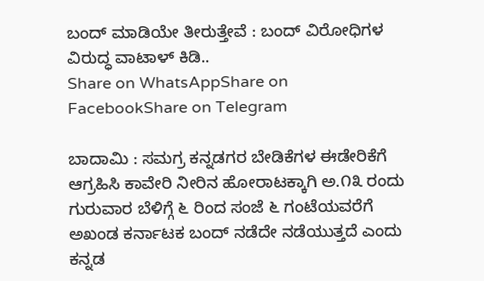ಬಂದ್ ಮಾಡಿಯೇ ತೀರುತ್ತೇವೆ : ಬಂದ್‌ ವಿರೋಧಿಗಳ ವಿರುದ್ಧ ವಾಟಾಳ್‌ ಕಿಡಿ..
Share on WhatsAppShare on FacebookShare on Telegram

ಬಾದಾಮಿ : ಸಮಗ್ರ ಕನ್ನಡಗರ ಬೇಡಿಕೆಗಳ ಈಡೇರಿಕೆಗೆ ಆಗ್ರಹಿಸಿ ಕಾವೇರಿ ನೀರಿನ ಹೋರಾಟಕ್ಕಾಗಿ ಅ.೧೩ ರಂದು ಗುರುವಾರ ಬೆಳಿಗ್ಗೆ ೬ ರಿಂದ ಸಂಜೆ ೬ ಗಂಟೆಯವರೆಗೆ ಅಖಂಡ ಕರ್ನಾಟಕ ಬಂದ್ ನಡೆದೇ ನಡೆಯುತ್ತದೆ ಎಂದು ಕನ್ನಡ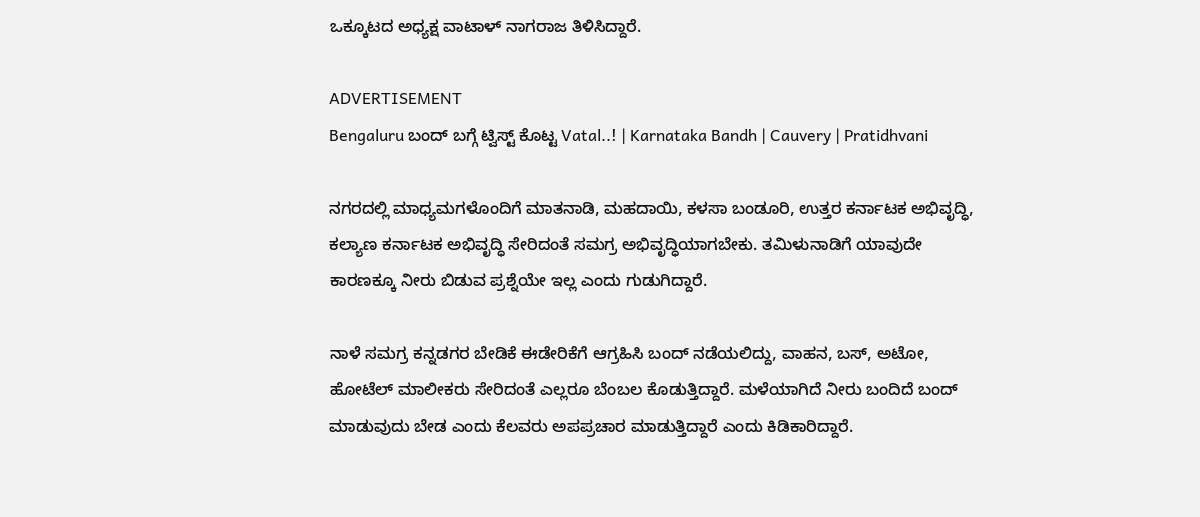ಒಕ್ಕೂಟದ ಅಧ್ಯಕ್ಷ ವಾಟಾಳ್ ನಾಗರಾಜ ತಿಳಿಸಿದ್ದಾರೆ.

ADVERTISEMENT
Bengaluru ಬಂದ್‌ ಬಗ್ಗೆ ಟ್ವಿಸ್ಟ್‌ ಕೊಟ್ಟ Vatal..! | Karnataka Bandh | Cauvery | Pratidhvani

ನಗರದಲ್ಲಿ ಮಾಧ್ಯಮಗಳೊಂದಿಗೆ ಮಾತನಾಡಿ, ಮಹದಾಯಿ, ಕಳಸಾ ಬಂಡೂರಿ, ಉತ್ತರ ಕರ್ನಾಟಕ ಅಭಿವೃದ್ಧಿ, ಕಲ್ಯಾಣ ಕರ್ನಾಟಕ ಅಭಿವೃದ್ಧಿ ಸೇರಿದಂತೆ ಸಮಗ್ರ ಅಭಿವೃದ್ಧಿಯಾಗಬೇಕು. ತಮಿಳುನಾಡಿಗೆ ಯಾವುದೇ ಕಾರಣಕ್ಕೂ ನೀರು ಬಿಡುವ ಪ್ರಶ್ನೆಯೇ ಇಲ್ಲ ಎಂದು ಗುಡುಗಿದ್ದಾರೆ.

ನಾಳೆ ಸಮಗ್ರ ಕನ್ನಡಗರ ಬೇಡಿಕೆ ಈಡೇರಿಕೆಗೆ ಆಗ್ರಹಿಸಿ ಬಂದ್ ನಡೆಯಲಿದ್ದು, ವಾಹನ, ಬಸ್, ಅಟೋ, ಹೋಟೆಲ್ ಮಾಲೀಕರು ಸೇರಿದಂತೆ ಎಲ್ಲರೂ ಬೆಂಬಲ ಕೊಡುತ್ತಿದ್ದಾರೆ. ಮಳೆಯಾಗಿದೆ ನೀರು ಬಂದಿದೆ ಬಂದ್ ಮಾಡುವುದು ಬೇಡ ಎಂದು ಕೆಲವರು ಅಪಪ್ರಚಾರ ಮಾಡುತ್ತಿದ್ದಾರೆ ಎಂದು ಕಿಡಿಕಾರಿದ್ದಾರೆ.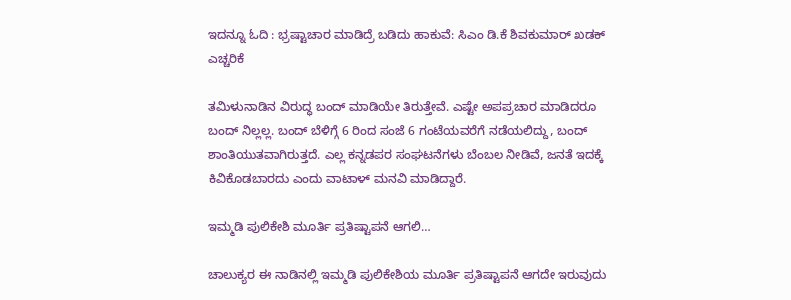ಇದನ್ನೂ ಓದಿ : ಭ್ರಷ್ಟಾಚಾರ ಮಾಡಿದ್ರೆ ಬಡಿದು ಹಾಕುವೆ: ಸಿಎಂ ಡಿ.ಕೆ ಶಿವಕುಮಾರ್‌ ಖಡಕ್‌ ಎಚ್ಚರಿಕೆ

ತಮಿಳುನಾಡಿನ ವಿರುದ್ಧ ಬಂದ್ ಮಾಡಿಯೇ ತಿರುತ್ತೇವೆ. ಎಷ್ಟೇ ಅಪಪ್ರಚಾರ ಮಾಡಿದರೂ ಬಂದ್‌ ನಿಲ್ಲಲ್ಲ. ಬಂದ್ ಬೆಳಿಗ್ಗೆ 6 ರಿಂದ ಸಂಜೆ 6 ಗಂಟೆಯವರೆಗೆ ನಡೆಯಲಿದ್ದು, ಬಂದ್ ಶಾಂತಿಯುತವಾಗಿರುತ್ತದೆ. ಎಲ್ಲ ಕನ್ನಡಪರ ಸಂಘಟನೆಗಳು ಬೆಂಬಲ ನೀಡಿವೆ, ಜನತೆ ಇದಕ್ಕೆ ಕಿವಿಕೊಡಬಾರದು ಎಂದು ವಾಟಾಳ್‌ ಮನವಿ ಮಾಡಿದ್ದಾರೆ.

ಇಮ್ಮಡಿ ಪುಲಿಕೇಶಿ ಮೂರ್ತಿ ಪ್ರತಿಷ್ಟಾಪನೆ ಆಗಲಿ…

ಚಾಲುಕ್ಯರ ಈ ನಾಡಿನಲ್ಲಿ ಇಮ್ಮಡಿ ಪುಲಿಕೇಶಿಯ ಮೂರ್ತಿ ಪ್ರತಿಷ್ಟಾಪನೆ ಆಗದೇ ಇರುವುದು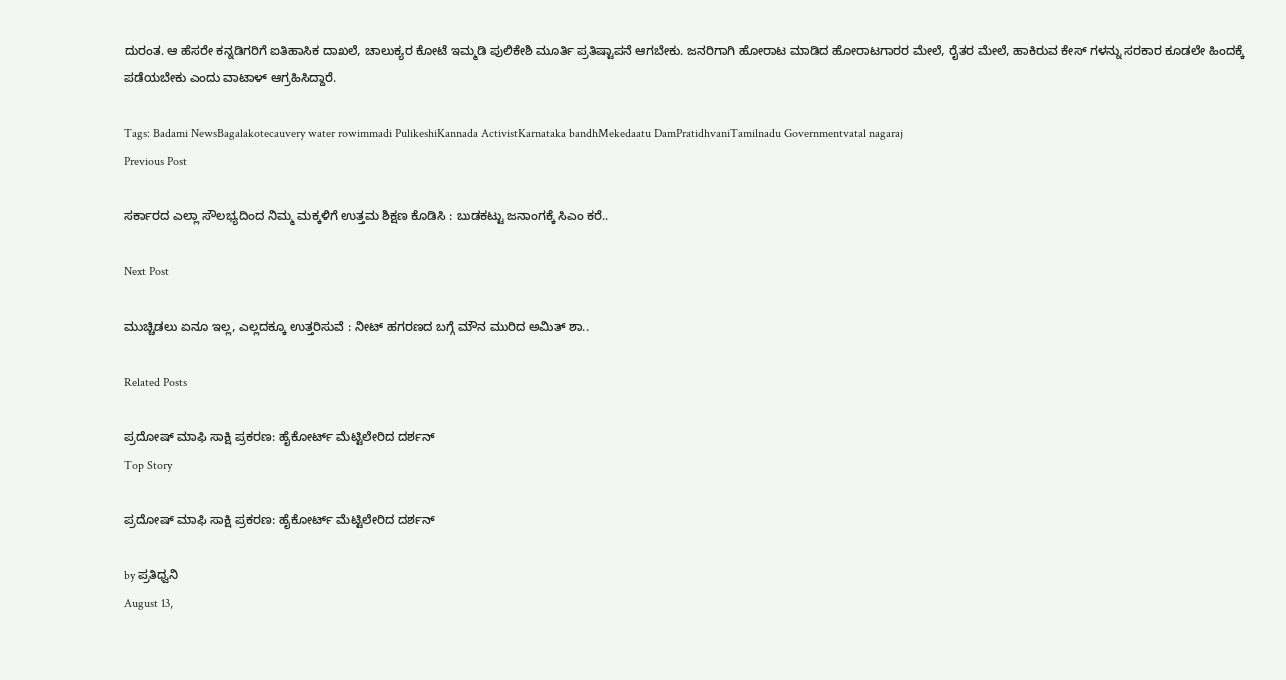ದುರಂತ. ಆ ಹೆಸರೇ ಕನ್ನಡಿಗರಿಗೆ ಐತಿಹಾಸಿಕ ದಾಖಲೆ, ಚಾಲುಕ್ಯರ ಕೋಟೆ ಇಮ್ಮಡಿ ಪುಲಿಕೇಶಿ ಮೂರ್ತಿ ಪ್ರತಿಷ್ಟಾಪನೆ ಆಗಬೇಕು. ಜನರಿಗಾಗಿ ಹೋರಾಟ ಮಾಡಿದ ಹೋರಾಟಗಾರರ ಮೇಲೆ, ರೈತರ ಮೇಲೆ, ಹಾಕಿರುವ ಕೇಸ್ ಗಳನ್ನು ಸರಕಾರ ಕೂಡಲೇ ಹಿಂದಕ್ಕೆ ಪಡೆಯಬೇಕು ಎಂದು ವಾಟಾಳ್ ಆಗ್ರಹಿಸಿದ್ದಾರೆ.

Tags: Badami NewsBagalakotecauvery water rowimmadi PulikeshiKannada ActivistKarnataka bandhMekedaatu DamPratidhvaniTamilnadu Governmentvatal nagaraj
Previous Post

ಸರ್ಕಾರದ ಎಲ್ಲಾ ಸೌಲಭ್ಯದಿಂದ ನಿಮ್ಮ ಮಕ್ಕಳಿಗೆ ಉತ್ತಮ ಶಿಕ್ಷಣ ಕೊಡಿಸಿ : ಬುಡಕಟ್ಟು ಜನಾಂಗಕ್ಕೆ ಸಿಎಂ ಕರೆ..

Next Post

ಮುಚ್ಚಿಡಲು ಏನೂ ಇಲ್ಲ, ಎಲ್ಲದಕ್ಕೂ ಉತ್ತರಿಸುವೆ : ನೀಟ್‌ ಹಗರಣದ ಬಗ್ಗೆ ಮೌನ ಮುರಿದ ಅಮಿತ್‌ ಶಾ..

Related Posts

ಪ್ರದೋಷ್‌ ಮಾಫಿ ಸಾಕ್ಷಿ ಪ್ರಕರಣ: ಹೈಕೋರ್ಟ್‌ ಮೆಟ್ಟಿಲೇರಿದ ದರ್ಶನ್‌
Top Story

ಪ್ರದೋಷ್‌ ಮಾಫಿ ಸಾಕ್ಷಿ ಪ್ರಕರಣ: ಹೈಕೋರ್ಟ್‌ ಮೆಟ್ಟಿಲೇರಿದ ದರ್ಶನ್‌

by ಪ್ರತಿಧ್ವನಿ
August 13,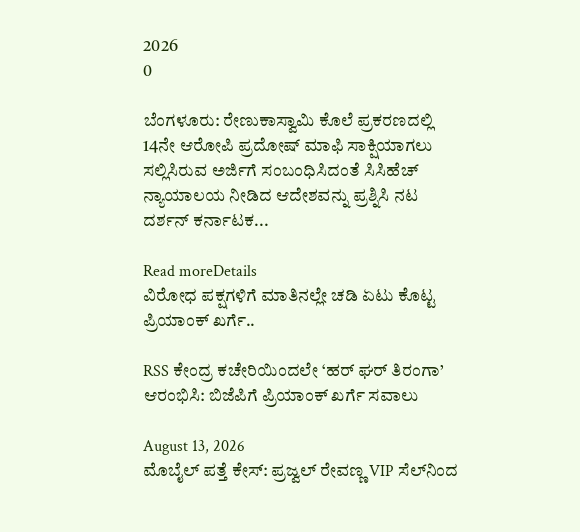2026
0

ಬೆಂಗಳೂರು: ರೇಣುಕಾಸ್ವಾಮಿ ಕೊಲೆ ಪ್ರಕರಣದಲ್ಲಿ 14ನೇ ಆರೋಪಿ ಪ್ರದೋಷ್‌ ಮಾಫಿ ಸಾಕ್ಷಿಯಾಗಲು ಸಲ್ಲಿಸಿರುವ ಅರ್ಜಿಗೆ ಸಂಬಂಧಿಸಿದಂತೆ ಸಿಸಿಹೆಚ್‌ ನ್ಯಾಯಾಲಯ ನೀಡಿದ ಆದೇಶವನ್ನು ಪ್ರಶ್ನಿಸಿ ನಟ ದರ್ಶನ್‌ ಕರ್ನಾಟಕ...

Read moreDetails
ವಿರೋಧ ಪಕ್ಷಗಳಿಗೆ ಮಾತಿನಲ್ಲೇ ಚಡಿ ಏಟು ಕೊಟ್ಟ ಪ್ರಿಯಾಂಕ್ ಖರ್ಗೆ..

RSS ಕೇಂದ್ರ ಕಚೇರಿಯಿಂದಲೇ ‘ಹರ್ ಘರ್ ತಿರಂಗಾ’ ಆರಂಭಿಸಿ: ಬಿಜೆಪಿಗೆ ಪ್ರಿಯಾಂಕ್ ಖರ್ಗೆ ಸವಾಲು

August 13, 2026
ಮೊಬೈಲ್ ಪತ್ತೆ ಕೇಸ್: ಪ್ರಜ್ವಲ್ ರೇವಣ್ಣ VIP ಸೆಲ್‌ನಿಂದ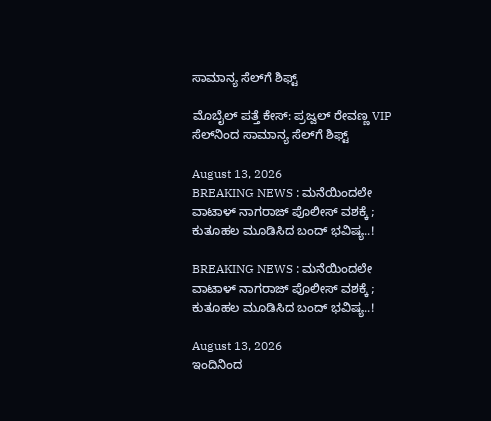ಸಾಮಾನ್ಯ ಸೆಲ್‌ಗೆ ಶಿಫ್ಟ್

ಮೊಬೈಲ್ ಪತ್ತೆ ಕೇಸ್: ಪ್ರಜ್ವಲ್ ರೇವಣ್ಣ VIP ಸೆಲ್‌ನಿಂದ ಸಾಮಾನ್ಯ ಸೆಲ್‌ಗೆ ಶಿಫ್ಟ್

August 13, 2026
BREAKING NEWS : ಮನೆಯಿಂದಲೇ ವಾಟಾಳ್‌ ನಾಗರಾಜ್‌ ಪೊಲೀಸ್‌ ವಶಕ್ಕೆ ; ಕುತೂಹಲ ಮೂಡಿಸಿದ ಬಂದ್‌ ಭವಿಷ್ಯ..!

BREAKING NEWS : ಮನೆಯಿಂದಲೇ ವಾಟಾಳ್‌ ನಾಗರಾಜ್‌ ಪೊಲೀಸ್‌ ವಶಕ್ಕೆ ; ಕುತೂಹಲ ಮೂಡಿಸಿದ ಬಂದ್‌ ಭವಿಷ್ಯ..!

August 13, 2026
ಇಂದಿನಿಂದ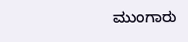ಮುಂಗಾರು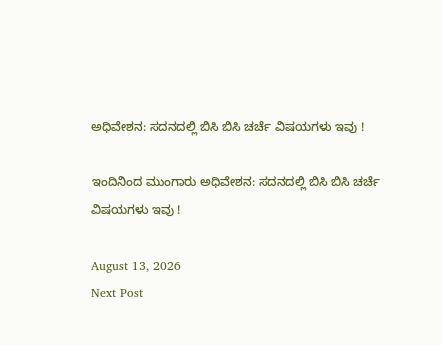ಅಧಿವೇಶನ: ಸದನದಲ್ಲಿ ಬಿಸಿ ಬಿಸಿ ಚರ್ಚೆ ವಿಷಯಗಳು ಇವು !

ಇಂದಿನಿಂದ ಮುಂಗಾರು ಅಧಿವೇಶನ: ಸದನದಲ್ಲಿ ಬಿಸಿ ಬಿಸಿ ಚರ್ಚೆ ವಿಷಯಗಳು ಇವು !

August 13, 2026
Next Post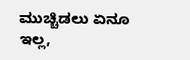ಮುಚ್ಚಿಡಲು ಏನೂ ಇಲ್ಲ,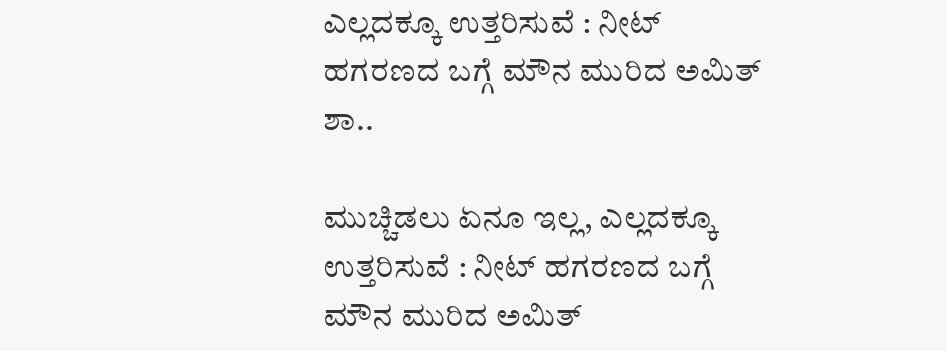ಎಲ್ಲದಕ್ಕೂ ಉತ್ತರಿಸುವೆ : ನೀಟ್‌ ಹಗರಣದ ಬಗ್ಗೆ ಮೌನ ಮುರಿದ ಅಮಿತ್‌ ಶಾ..

ಮುಚ್ಚಿಡಲು ಏನೂ ಇಲ್ಲ, ಎಲ್ಲದಕ್ಕೂ ಉತ್ತರಿಸುವೆ : ನೀಟ್‌ ಹಗರಣದ ಬಗ್ಗೆ ಮೌನ ಮುರಿದ ಅಮಿತ್‌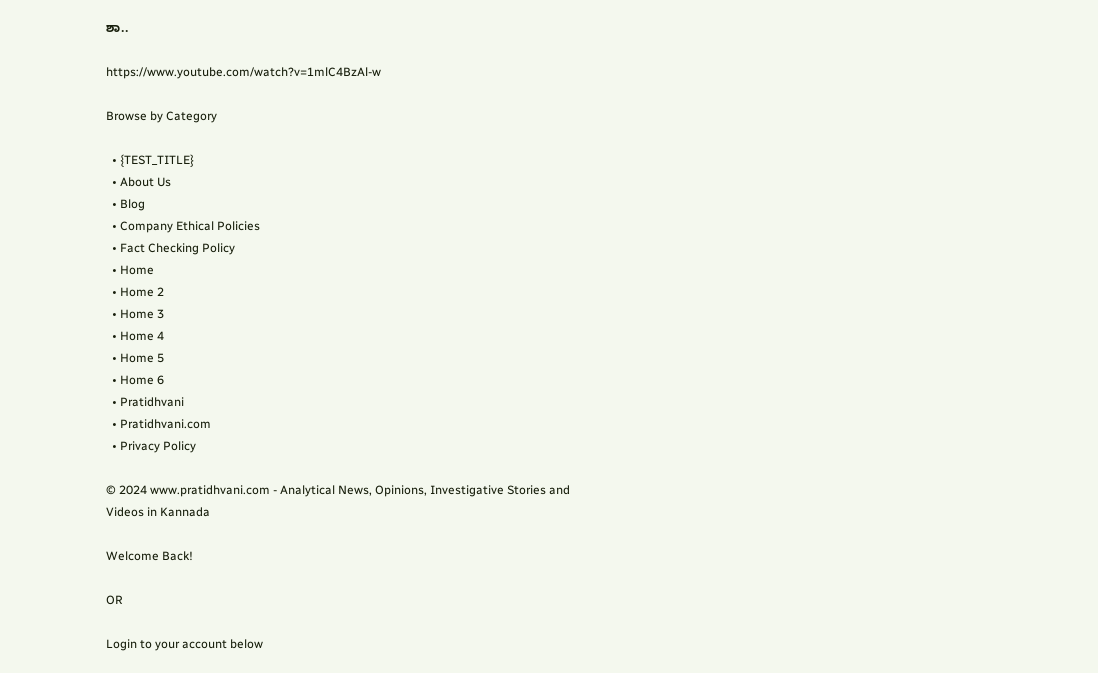ಶಾ..

https://www.youtube.com/watch?v=1mlC4BzAl-w

Browse by Category

  • {TEST_TITLE}
  • About Us
  • Blog
  • Company Ethical Policies
  • Fact Checking Policy
  • Home
  • Home 2
  • Home 3
  • Home 4
  • Home 5
  • Home 6
  • Pratidhvani
  • Pratidhvani.com
  • Privacy Policy

© 2024 www.pratidhvani.com - Analytical News, Opinions, Investigative Stories and Videos in Kannada

Welcome Back!

OR

Login to your account below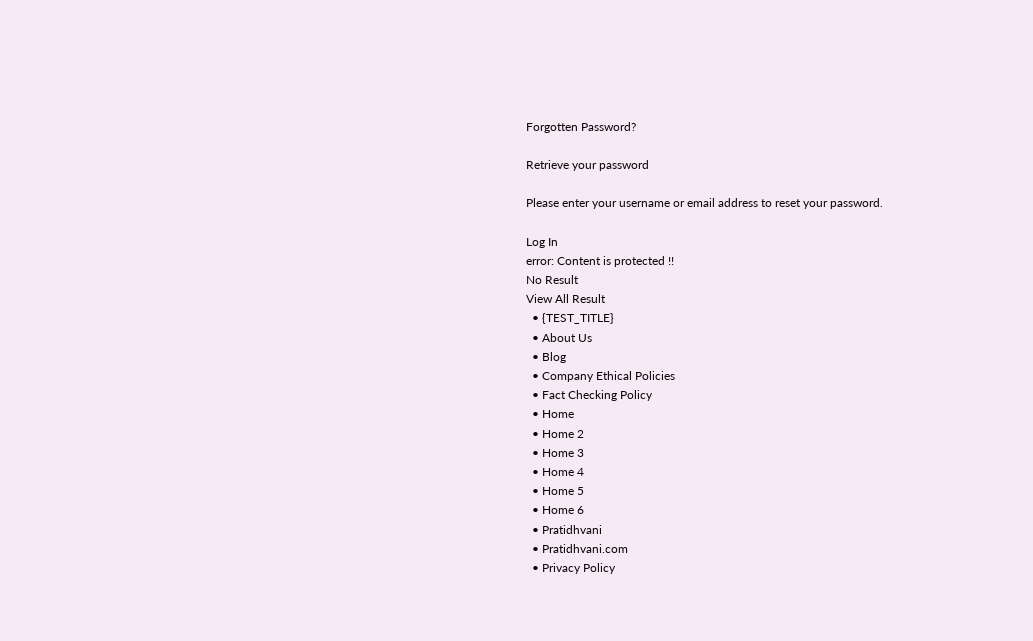Forgotten Password?

Retrieve your password

Please enter your username or email address to reset your password.

Log In
error: Content is protected !!
No Result
View All Result
  • {TEST_TITLE}
  • About Us
  • Blog
  • Company Ethical Policies
  • Fact Checking Policy
  • Home
  • Home 2
  • Home 3
  • Home 4
  • Home 5
  • Home 6
  • Pratidhvani
  • Pratidhvani.com
  • Privacy Policy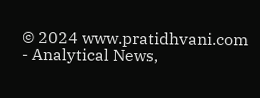© 2024 www.pratidhvani.com - Analytical News,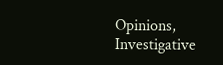Opinions, Investigative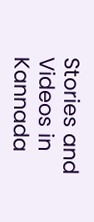Stories and Videos in Kannada